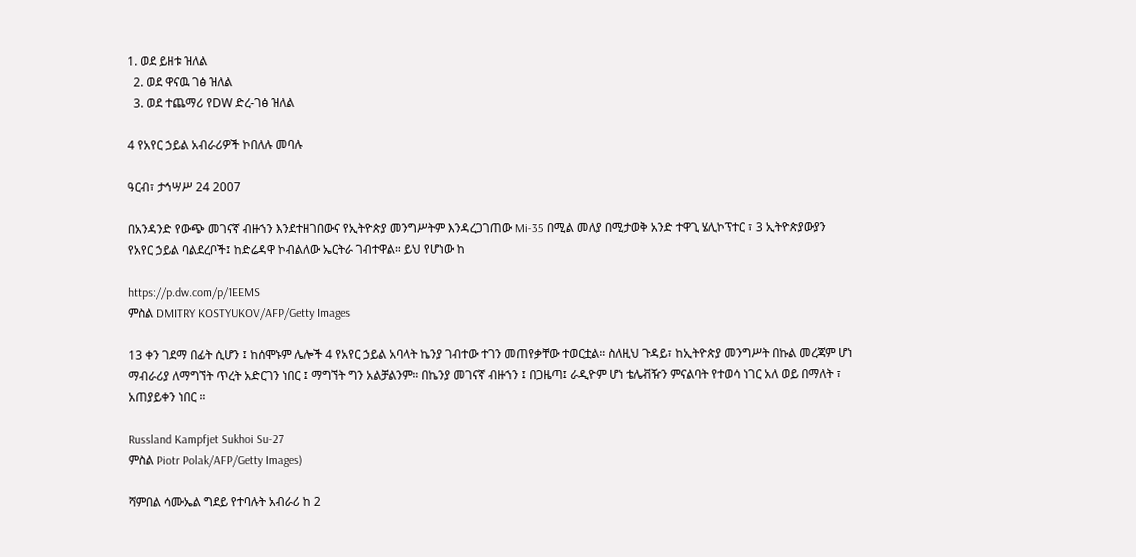1. ወደ ይዘቱ ዝለል
  2. ወደ ዋናዉ ገፅ ዝለል
  3. ወደ ተጨማሪ የDW ድረ-ገፅ ዝለል

4 የአየር ኃይል አብራሪዎች ኮበለሉ መባሉ

ዓርብ፣ ታኅሣሥ 24 2007

በአንዳንድ የውጭ መገናኛ ብዙኀን እንደተዘገበውና የኢትዮጵያ መንግሥትም እንዳረጋገጠው Mi-35 በሚል መለያ በሚታወቅ አንድ ተዋጊ ሄሊኮፕተር ፣ 3 ኢትዮጵያውያን የአየር ኃይል ባልደረቦች፤ ከድሬዳዋ ኮብልለው ኤርትራ ገብተዋል። ይህ የሆነው ከ

https://p.dw.com/p/1EEMS
ምስል DMITRY KOSTYUKOV/AFP/Getty Images

13 ቀን ገደማ በፊት ሲሆን ፤ ከሰሞኑም ሌሎች 4 የአየር ኃይል አባላት ኬንያ ገብተው ተገን መጠየቃቸው ተወርቷል። ስለዚህ ጉዳይ፣ ከኢትዮጵያ መንግሥት በኩል መረጃም ሆነ ማብራሪያ ለማግኘት ጥረት አድርገን ነበር ፤ ማግኘት ግን አልቻልንም። በኬንያ መገናኛ ብዙኀን ፤ በጋዜጣ፤ ራዲዮም ሆነ ቴሌቭዥን ምናልባት የተወሳ ነገር አለ ወይ በማለት ፣ አጠያይቀን ነበር ።

Russland Kampfjet Sukhoi Su-27
ምስል Piotr Polak/AFP/Getty Images)

ሻምበል ሳሙኤል ግደይ የተባሉት አብራሪ ከ 2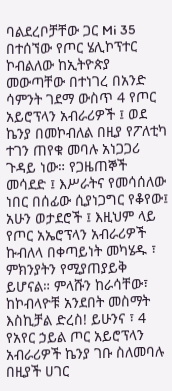ባልደረቦቻቸው ጋር Mi 35 በተሰኘው የጦር ሄሊኮፕተር ኮብልለው ከኢትዮጵያ መውጣቸው በተነገረ በአንድ ሳምንት ገደማ ውስጥ 4 የጦር አይሮፕላን አብራሪዎች ፤ ወደ ኬንያ በመኮብለል በዚያ የፖለቲካ ተገን ጠየቁ መባሉ አነጋጋሪ ጉዳይ ነው። የጋዜጠኞች መሳደድ ፤ እሥራትና የመሳሰለው ነበር በሰፊው ሲያነጋግር የቆየው፤ አሁን ወታደሮች ፤ እዚህም ላይ የጦር አኤሮፕላን አብራሪዎች ኩብለላ በቀጣይነት መካሄዱ ፣ ምክንያትን የሚያጠያይቅ ይሆናል። ምላሹን ከራሳቸው፣ ከኮብላዮቹ አንደበት መስማት እስኪቻል ድረስ! ይሁንና ፣ 4 የአየር ኃይል ጦር አይሮፕላን አብራሪዎች ኬንያ ገቡ ስለመባሉ በዚያች ሀገር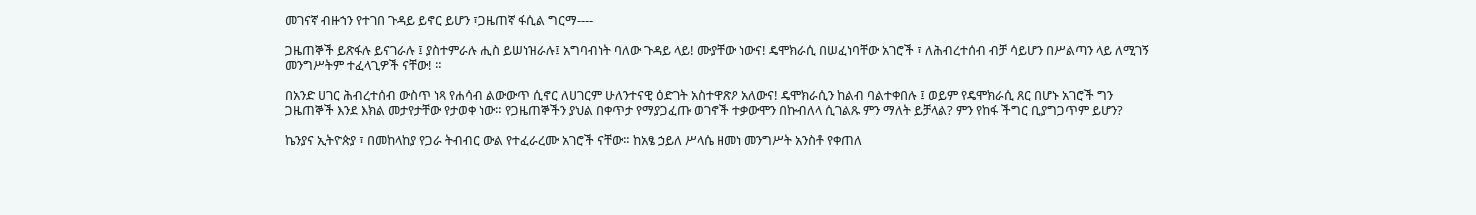መገናኛ ብዙኀን የተገበ ጉዳይ ይኖር ይሆን ፣ጋዜጠኛ ፋሲል ግርማ----

ጋዜጠኞች ይጽፋሉ ይናገራሉ ፤ ያስተምራሉ ሒስ ይሠነዝራሉ፤ አግባብነት ባለው ጉዳይ ላይ! ሙያቸው ነውና! ዴሞክራሲ በሠፈነባቸው አገሮች ፣ ለሕብረተሰብ ብቻ ሳይሆን በሥልጣን ላይ ለሚገኝ መንግሥትም ተፈላጊዎች ናቸው! ።

በአንድ ሀገር ሕብረተሰብ ውስጥ ነጻ የሐሳብ ልውውጥ ሲኖር ለሀገርም ሁለንተናዊ ዕድገት አስተዋጽዖ አለውና! ዴሞክራሲን ከልብ ባልተቀበሉ ፤ ወይም የዴሞክራሲ ጸር በሆኑ አገሮች ግን ጋዜጠኞች እንደ እክል መታየታቸው የታወቀ ነው። የጋዜጠኞችን ያህል በቀጥታ የማያጋፈጡ ወገኖች ተቃውሞን በኩብለላ ሲገልጹ ምን ማለት ይቻላል? ምን የከፋ ችግር ቢያግጋጥም ይሆን?

ኬንያና ኢትዮጵያ ፣ በመከላከያ የጋራ ትብብር ውል የተፈራረሙ አገሮች ናቸው። ከአፄ ኃይለ ሥላሴ ዘመነ መንግሥት አንስቶ የቀጠለ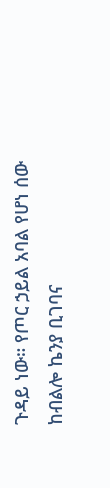ጉዳይ ነው። የጦር ኃይል አባል የሆነ ሰው ከብልሎ ኬንያ ቢገባና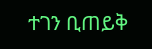ተገን ቢጠይቅ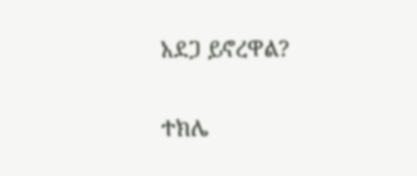አደጋ ይኖረዋል?

ተክሌ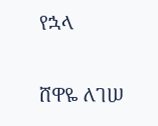የኋላ

ሸዋዬ ለገሠ